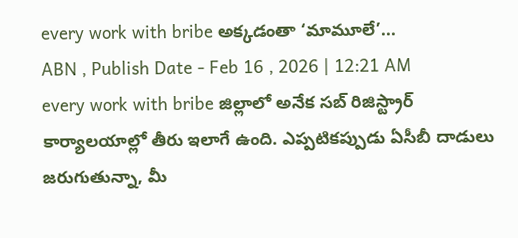every work with bribe అక్కడంతా ‘మామూలే’...
ABN , Publish Date - Feb 16 , 2026 | 12:21 AM
every work with bribe జిల్లాలో అనేక సబ్ రిజిస్ట్రార్ కార్యాలయాల్లో తీరు ఇలాగే ఉంది. ఎప్పటికప్పుడు ఏసీబీ దాడులు జరుగుతున్నా, మీ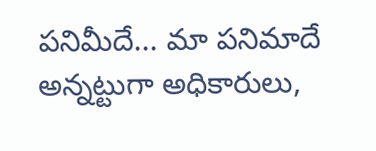పనిమీదే... మా పనిమాదే అన్నట్టుగా అధికారులు,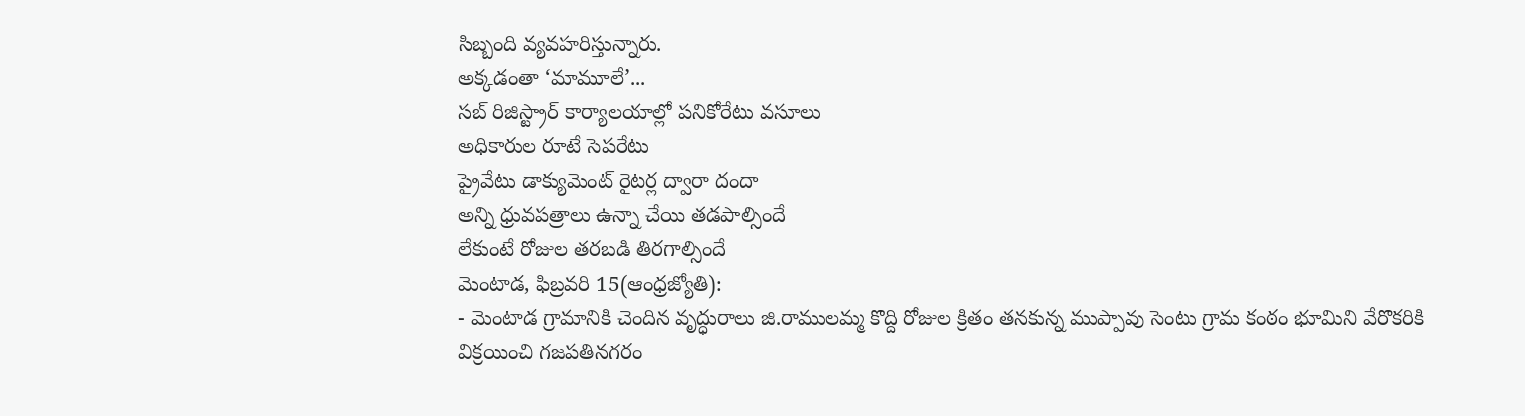సిబ్బంది వ్యవహరిస్తున్నారు.
అక్కడంతా ‘మామూలే’...
సబ్ రిజిస్ట్రార్ కార్యాలయాల్లో పనికోరేటు వసూలు
అధికారుల రూటే సెపరేటు
ప్రైవేటు డాక్యుమెంట్ రైటర్ల ద్వారా దందా
అన్ని ధ్రువపత్రాలు ఉన్నా చేయి తడపాల్సిందే
లేకుంటే రోజుల తరబడి తిరగాల్సిందే
మెంటాడ, ఫిబ్రవరి 15(ఆంధ్రజ్యోతి):
- మెంటాడ గ్రామానికి చెందిన వృద్ధురాలు జి.రాములమ్మ కొద్ది రోజుల క్రితం తనకున్న ముప్పావు సెంటు గ్రామ కంఠం భూమిని వేరొకరికి విక్రయించి గజపతినగరం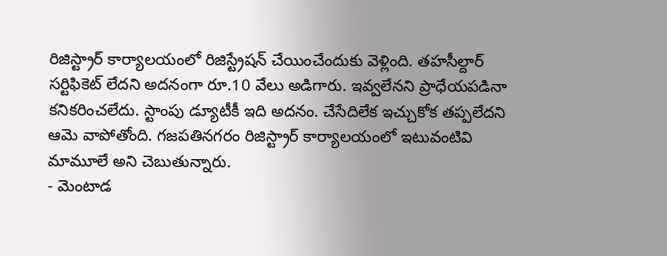రిజిస్ట్రార్ కార్యాలయంలో రిజిస్ట్రేషన్ చేయించేందుకు వెళ్లింది. తహసీల్దార్ సర్టిఫికెట్ లేదని అదనంగా రూ.10 వేలు అడిగారు. ఇవ్వలేనని ప్రాధేయపడినా కనికరించలేదు. స్టాంపు డ్యూటీకీ ఇది అదనం. చేసేదిలేక ఇచ్చుకోక తప్పలేదని ఆమె వాపోతోంది. గజపతినగరం రిజిస్ట్రార్ కార్యాలయంలో ఇటువంటివి మామూలే అని చెబుతున్నారు.
- మెంటాడ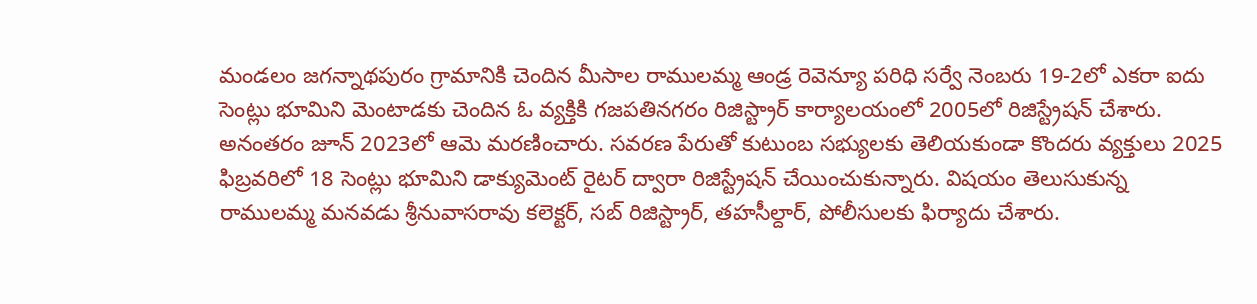మండలం జగన్నాథపురం గ్రామానికి చెందిన మీసాల రాములమ్మ ఆండ్ర రెవెన్యూ పరిధి సర్వే నెంబరు 19-2లో ఎకరా ఐదు సెంట్లు భూమిని మెంటాడకు చెందిన ఓ వ్యక్తికి గజపతినగరం రిజిస్ట్రార్ కార్యాలయంలో 2005లో రిజిస్ట్రేషన్ చేశారు. అనంతరం జూన్ 2023లో ఆమె మరణించారు. సవరణ పేరుతో కుటుంబ సభ్యులకు తెలియకుండా కొందరు వ్యక్తులు 2025 ఫిబ్రవరిలో 18 సెంట్లు భూమిని డాక్యుమెంట్ రైటర్ ద్వారా రిజిస్ట్రేషన్ చేయించుకున్నారు. విషయం తెలుసుకున్న రాములమ్మ మనవడు శ్రీనువాసరావు కలెక్టర్, సబ్ రిజిస్ట్రార్, తహసీల్దార్, పోలీసులకు ఫిర్యాదు చేశారు.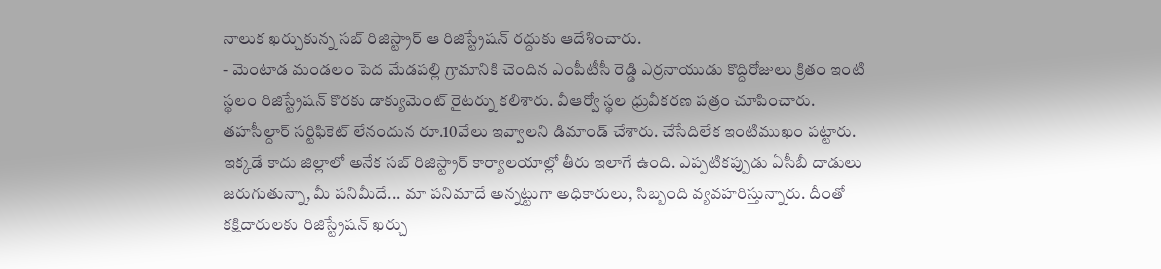నాలుక ఖర్చుకున్న సబ్ రిజిస్ట్రార్ ఆ రిజిస్ట్రేషన్ రద్దుకు ఆదేశించారు.
- మెంటాడ మండలం పెద మేడపల్లి గ్రామానికి చెందిన ఎంపీటీసీ రెడ్డి ఎర్రనాయుడు కొద్దిరోజులు క్రితం ఇంటి స్థలం రిజిస్ట్రేషన్ కొరకు డాక్యుమెంట్ రైటర్ను కలిశారు. వీఆర్వో స్థల ధ్రువీకరణ పత్రం చూపించారు. తహసీల్దార్ సర్టిఫికెట్ లేనందున రూ.10వేలు ఇవ్వాలని డిమాండ్ చేశారు. చేసేదిలేక ఇంటిముఖం పట్టారు.
ఇక్కడే కాదు జిల్లాలో అనేక సబ్ రిజిస్ట్రార్ కార్యాలయాల్లో తీరు ఇలాగే ఉంది. ఎప్పటికప్పుడు ఏసీబీ దాడులు జరుగుతున్నా, మీ పనిమీదే... మా పనిమాదే అన్నట్టుగా అధికారులు, సిబ్బంది వ్యవహరిస్తున్నారు. దీంతో కక్షిదారులకు రిజిస్ట్రేషన్ ఖర్చు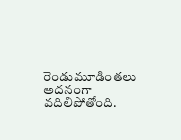రెండుమూడింతలు అదనంగా వదిలిపోతోంది.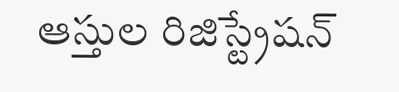ఆస్తుల రిజిస్ట్రేషన్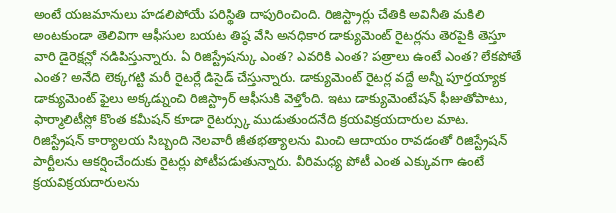అంటే యజమానులు హడలిపోయే పరిస్థితి దాపురించింది. రిజిస్ట్రార్లు చేతికి అవినీతి మకిలి అంటకుండా తెలివిగా ఆఫీసుల బయట తిష్ఠ వేసి అనధికార డాక్యుమెంట్ రైటర్లను తెరపైకి తెస్తూ వారి డైరెక్షన్లో నడిపిస్తున్నారు. ఏ రిజిస్ట్రేషన్కు ఎంత? ఎవరికి ఎంత? పత్రాలు ఉంటే ఎంత? లేకపోతే ఎంత? అనేది లెక్కగట్టి మరీ రైటర్లే డిసైడ్ చేస్తున్నారు. డాక్యుమెంట్ రైటర్ల వద్దే అన్నీ పూర్తయ్యాక డాక్యుమెంట్ ఫైలు అక్కడ్నుంచి రిజిస్ట్రార్ ఆఫీసుకి వెళ్తోంది. ఇటు డాక్యుమెంటేషన్ ఫీజుతోపాటు, ఫార్మాలిటీస్లో కొంత కమీషన్ కూడా రైటర్స్కు ముడుతుందనేది క్రయవిక్రయదారుల మాట. రిజిస్ట్రేషన్ కార్యాలయ సిబ్బంది నెలవారీ జీతభత్యాలను మించి ఆదాయం రావడంతో రిజిస్ట్రేషన్ పార్టీలను ఆకర్షించేందుకు రైటర్లు పోటీపడుతున్నారు. వీరిమధ్య పోటీ ఎంత ఎక్కువగా ఉంటే క్రయవిక్రయదారులను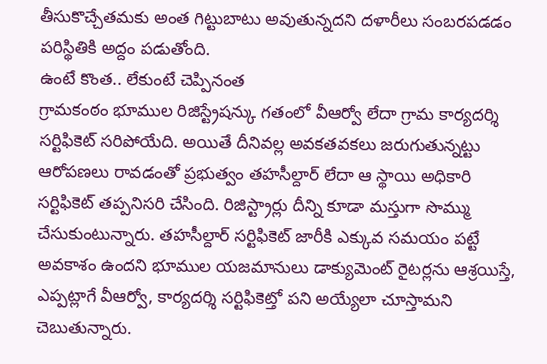తీసుకొచ్చేతమకు అంత గిట్టుబాటు అవుతున్నదని దళారీలు సంబరపడడం పరిస్థితికి అద్దం పడుతోంది.
ఉంటే కొంత.. లేకుంటే చెప్పినంత
గ్రామకంఠం భూముల రిజిస్ట్రేషన్కు గతంలో వీఆర్వో లేదా గ్రామ కార్యదర్శి సర్టిఫికెట్ సరిపోయేది. అయితే దీనివల్ల అవకతవకలు జరుగుతున్నట్టు ఆరోపణలు రావడంతో ప్రభుత్వం తహసీల్దార్ లేదా ఆ స్థాయి అధికారి సర్టిఫికెట్ తప్పనిసరి చేసింది. రిజిస్ట్రార్లు దీన్ని కూడా మస్తుగా సొమ్ము చేసుకుంటున్నారు. తహసీల్దార్ సర్టిఫికెట్ జారీకి ఎక్కువ సమయం పట్టే అవకాశం ఉందని భూముల యజమానులు డాక్యుమెంట్ రైటర్లను ఆశ్రయిస్తే, ఎప్పట్లాగే వీఆర్వో, కార్యదర్శి సర్టిఫికెట్తో పని అయ్యేలా చూస్తామని చెబుతున్నారు.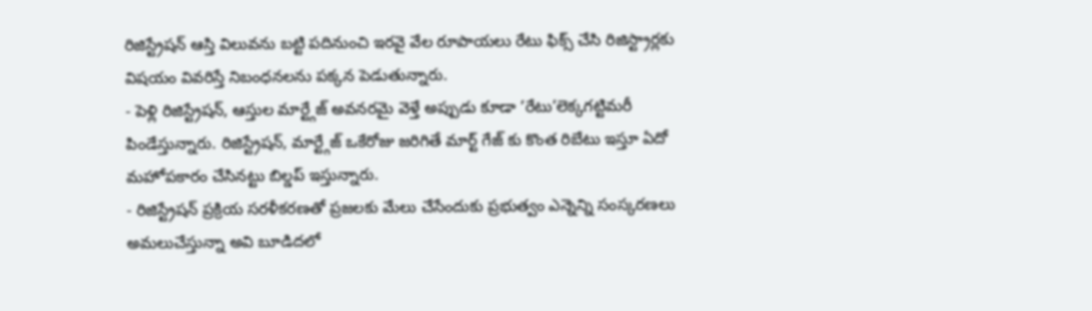రిజిస్ట్రేషన్ ఆస్తి విలువను బట్టి పదినుంచి ఇరవై వేల రూపాయలు రేటు ఫిక్స్ చేసి రిజిస్ట్రార్లకు విషయం వివరిస్తే నిబంధనలను పక్కన పెడుతున్నారు.
- పెళ్లి రిజిస్ట్రేషన్, ఆస్తుల మార్ట్గేజ్ అవనరమై వెళ్తే అప్పుడు కూడా ’రేటు’లెక్కగట్టిమరీ పిండేస్తున్నారు. రిజిస్ట్రేషన్, మార్ట్గేజ్ ఒకేరోజు జరిగితే మార్ట్ గేజ్ కు కొంత రిబేటు ఇస్తూ ఏదో మహోపకారం చేసినట్టు బిల్డప్ ఇస్తున్నారు.
- రిజిస్ట్రేషన్ ప్రక్రియ సరళీకరణతో ప్రజలకు మేలు చేసేందుకు ప్రభుత్వం ఎన్నెన్ని సంస్కరణలు అమలుచేస్తున్నా అవి బూడిదలో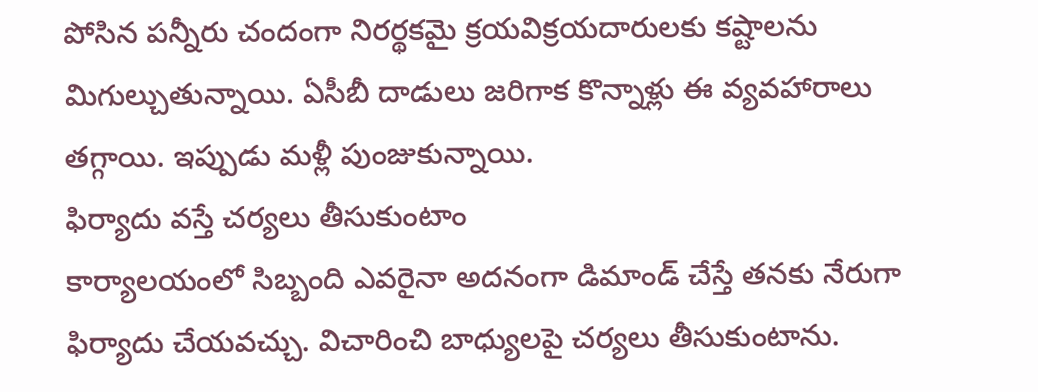పోసిన పన్నీరు చందంగా నిరర్థకమై క్రయవిక్రయదారులకు కష్టాలను మిగుల్చుతున్నాయి. ఏసీబీ దాడులు జరిగాక కొన్నాళ్లు ఈ వ్యవహారాలు తగ్గాయి. ఇప్పుడు మళ్లీ పుంజుకున్నాయి.
ఫిర్యాదు వస్తే చర్యలు తీసుకుంటాం
కార్యాలయంలో సిబ్బంది ఎవరైనా అదనంగా డిమాండ్ చేస్తే తనకు నేరుగా ఫిర్యాదు చేయవచ్చు. విచారించి బాధ్యులపై చర్యలు తీసుకుంటాను.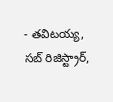- తవిటయ్య, సబ్ రిజిస్ట్రార్,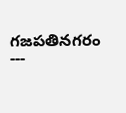గజపతినగరం
---